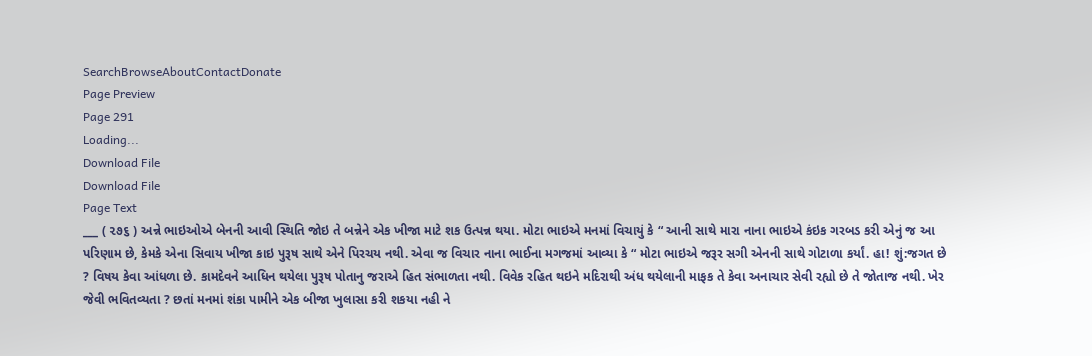SearchBrowseAboutContactDonate
Page Preview
Page 291
Loading...
Download File
Download File
Page Text
___ ( ૨૭૬ ) અન્ને ભાઇઓએ બેનની આવી સ્થિતિ જોઇ તે બન્નેને એક ખીજા માટે શક ઉત્પન્ન થયા. મોટા ભાઇએ મનમાં વિચાયું કે “ આની સાથે મારા નાના ભાઇએ કંઇક ગરબડ કરી એનું જ આ પરિણામ છે, કેમકે એના સિવાય ખીજા કાઇ પુરૂષ સાથે એને પિરચય નથી. એવા જ વિચાર નાના ભાઈના મગજમાં આવ્યા કે “ મોટા ભાઇએ જરૂર સગી એનની સાથે ગોટાળા કર્યાં. હા! શું:જગત છે ? વિષય કેવા આંધળા છે. કામદેવને આધિન થયેલા પુરૂષ પોતાનુ જરાએ હિત સંભાળતા નથી. વિવેક રહિત થઇને મદિરાથી અંધ થયેલાની માફક તે કેવા અનાચાર સેવી રહ્યો છે તે જોતાજ નથી. ખેર જેવી ભવિતવ્યતા ? છતાં મનમાં શંકા પામીને એક બીજા ખુલાસા કરી શકયા નહી ને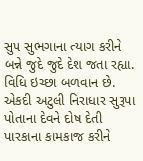સુ૫ સુભગાના ત્યાગ કરીને બન્ને જુદે જુદે દેશ જતા રહ્યા. વિધિ ઇચ્છા બળવાન છે. એકદી અટુલી નિરાધાર સુરૂપા પોતાના દેવને દોષ દેતી પારકાના કામકાજ કરીને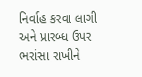નિર્વાહ કરવા લાગી અને પ્રારબ્ધ ઉપર ભરાંસા રાખીને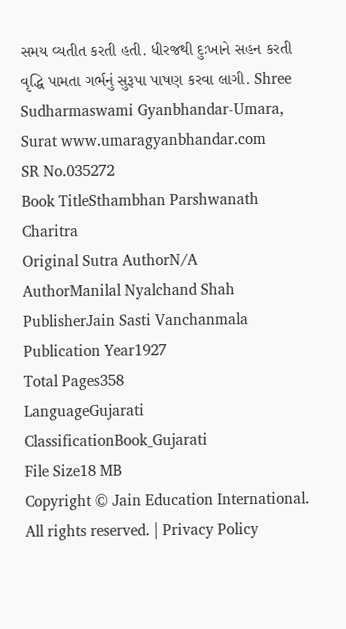સમય વ્યતીત કરતી હતી. ધીરજથી દુઃખાને સહન કરતી વૃદ્ધિ પામતા ગર્ભનું સુરૂપા પાષણ કરવા લાગી. Shree Sudharmaswami Gyanbhandar-Umara, Surat www.umaragyanbhandar.com
SR No.035272
Book TitleSthambhan Parshwanath Charitra
Original Sutra AuthorN/A
AuthorManilal Nyalchand Shah
PublisherJain Sasti Vanchanmala
Publication Year1927
Total Pages358
LanguageGujarati
ClassificationBook_Gujarati
File Size18 MB
Copyright © Jain Education International. All rights reserved. | Privacy Policy